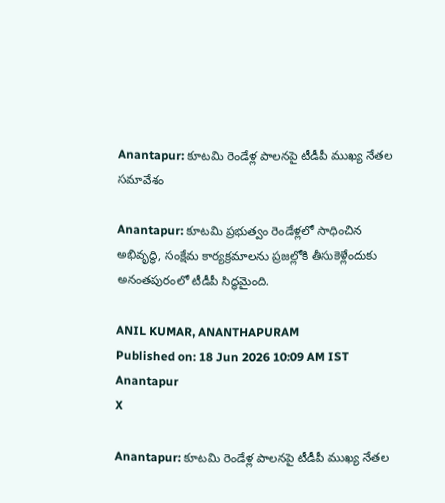Anantapur: కూటమి రెండేళ్ల పాలనపై టీడీపీ ముఖ్య నేతల సమావేశం

Anantapur: కూటమి ప్రభుత్వం రెండేళ్లలో సాధించిన అభివృద్ధి, సంక్షేమ కార్యక్రమాలను ప్రజల్లోకి తీసుకెళ్లేందుకు అనంతపురంలో టీడీపీ సిద్ధమైంది.

ANIL KUMAR, ANANTHAPURAM
Published on: 18 Jun 2026 10:09 AM IST
Anantapur
X

Anantapur: కూటమి రెండేళ్ల పాలనపై టీడీపీ ముఖ్య నేతల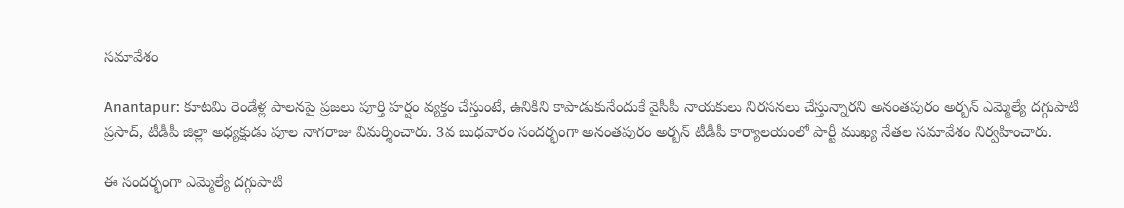సమావేశం

Anantapur: కూటమి రెండేళ్ల పాలనపై ప్రజలు పూర్తి హర్షం వ్యక్తం చేస్తుంటే, ఉనికిని కాపాడుకునేందుకే వైసీపీ నాయకులు నిరసనలు చేస్తున్నారని అనంతపురం అర్బన్ ఎమ్మెల్యే దగ్గుపాటి ప్రసాద్, టీడీపీ జిల్లా అధ్యక్షుడు పూల నాగరాజు విమర్శించారు. 3వ బుధవారం సందర్భంగా అనంతపురం అర్బన్ టీడీపీ కార్యాలయంలో పార్టీ ముఖ్య నేతల సమావేశం నిర్వహించారు.

ఈ సందర్భంగా ఎమ్మెల్యే దగ్గుపాటి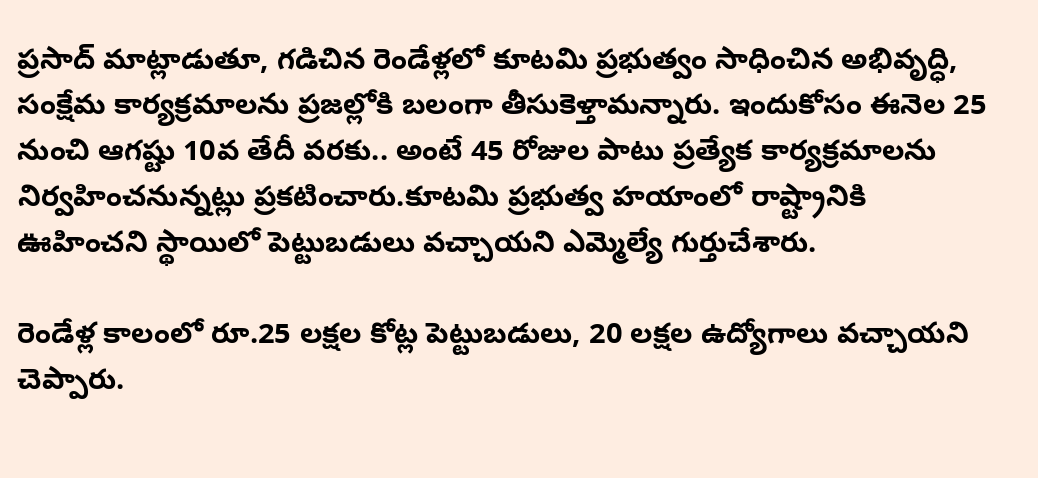ప్రసాద్ మాట్లాడుతూ, గడిచిన రెండేళ్లలో కూటమి ప్రభుత్వం సాధించిన అభివృద్ధి, సంక్షేమ కార్యక్రమాలను ప్రజల్లోకి బలంగా తీసుకెళ్తామన్నారు. ఇందుకోసం ఈనెల 25 నుంచి ఆగష్టు 10వ తేదీ వరకు.. అంటే 45 రోజుల పాటు ప్రత్యేక కార్యక్రమాలను నిర్వహించనున్నట్లు ప్రకటించారు.కూటమి ప్రభుత్వ హయాంలో రాష్ట్రానికి ఊహించని స్థాయిలో పెట్టుబడులు వచ్చాయని ఎమ్మెల్యే గుర్తుచేశారు.

రెండేళ్ల కాలంలో రూ.25 లక్షల కోట్ల పెట్టుబడులు, 20 లక్షల ఉద్యోగాలు వచ్చాయని చెప్పారు.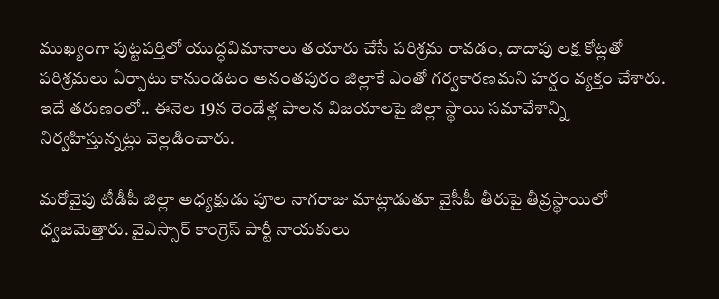ముఖ్యంగా పుట్టపర్తిలో యుద్ధవిమానాలు తయారు చేసే పరిశ్రమ రావడం, దాదాపు లక్ష కోట్లతో పరిశ్రమలు ఏర్పాటు కానుండటం అనంతపురం జిల్లాకే ఎంతో గర్వకారణమని హర్షం వ్యక్తం చేశారు. ఇదే తరుణంలో.. ఈనెల 19న రెండేళ్ల పాలన విజయాలపై జిల్లా స్థాయి సమావేశాన్ని నిర్వహిస్తున్నట్లు వెల్లడించారు.

మరోవైపు టీడీపీ జిల్లా అధ్యక్షుడు పూల నాగరాజు మాట్లాడుతూ వైసీపీ తీరుపై తీవ్రస్థాయిలో ధ్వజమెత్తారు. వైఎస్సార్ కాంగ్రెస్ పార్టీ నాయకులు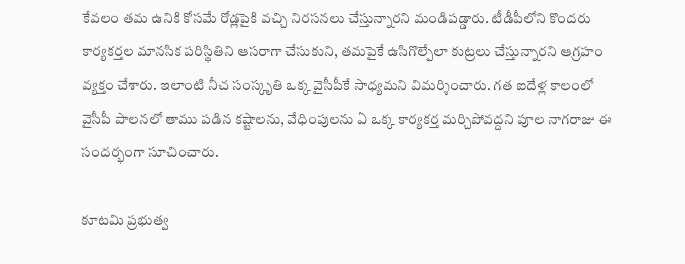కేవలం తమ ఉనికి కోసమే రోడ్లపైకి వచ్చి నిరసనలు చేస్తున్నారని మండిపడ్డారు. టీడీపీలోని కొందరు కార్యకర్తల మానసిక పరిస్థితిని ఆసరాగా చేసుకుని, తమపైకే ఉసిగొల్పేలా కుట్రలు చేస్తున్నారని ఆగ్రహం వ్యక్తం చేశారు. ఇలాంటి నీచ సంస్కృతి ఒక్క వైసీపీకే సాధ్యమని విమర్శించారు. గత ఐదేళ్ల కాలంలో వైసీపీ పాలనలో తాము పడిన కష్టాలను, వేధింపులను ఏ ఒక్క కార్యకర్త మర్చిపోవద్దని పూల నాగరాజు ఈ సందర్భంగా సూచించారు.

కూటమి ప్రభుత్వ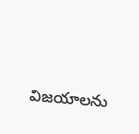విజయాలను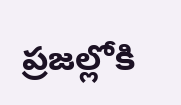ప్రజల్లోకి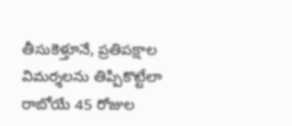తీసుకెళ్తూనే, ప్రతిపక్షాల విమర్శలను తిప్పికొట్టేలా రాబోయే 45 రోజుల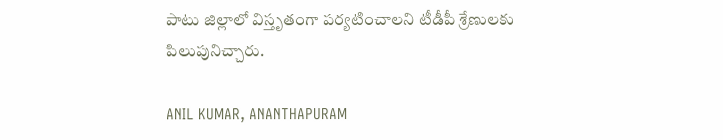పాటు జిల్లాలో విస్తృతంగా పర్యటించాలని టీడీపీ శ్రేణులకు పిలుపునిచ్చారు.

ANIL KUMAR, ANANTHAPURAM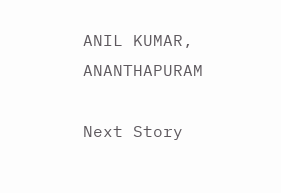ANIL KUMAR, ANANTHAPURAM

Next Story